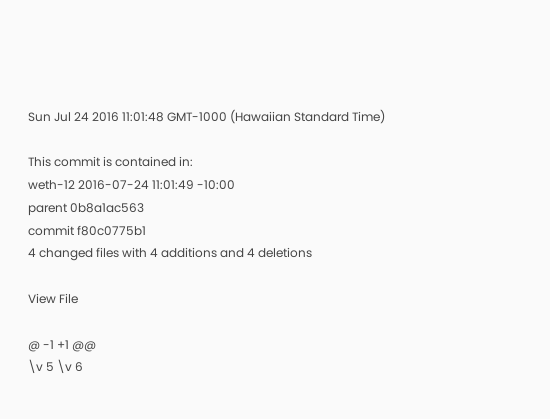Sun Jul 24 2016 11:01:48 GMT-1000 (Hawaiian Standard Time)

This commit is contained in:
weth-12 2016-07-24 11:01:49 -10:00
parent 0b8a1ac563
commit f80c0775b1
4 changed files with 4 additions and 4 deletions

View File

@ -1 +1 @@
\v 5 \v 6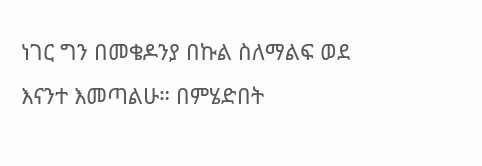ነገር ግን በመቄዶንያ በኩል ስለማልፍ ወደ እናንተ እመጣልሁ። በምሄድበት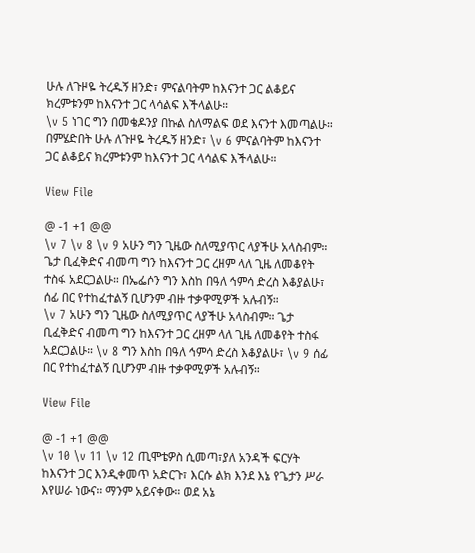ሁሉ ለጉዞዬ ትረዱኝ ዘንድ፣ ምናልባትም ከእናንተ ጋር ልቆይና ክረምቱንም ከእናንተ ጋር ላሳልፍ እችላልሁ።
\v 5 ነገር ግን በመቄዶንያ በኩል ስለማልፍ ወደ እናንተ እመጣልሁ። በምሄድበት ሁሉ ለጉዞዬ ትረዱኝ ዘንድ፣ \v 6 ምናልባትም ከእናንተ ጋር ልቆይና ክረምቱንም ከእናንተ ጋር ላሳልፍ እችላልሁ።

View File

@ -1 +1 @@
\v 7 \v 8 \v 9 አሁን ግን ጊዜው ስለሚያጥር ላያችሁ አላስብም። ጌታ ቢፈቅድና ብመጣ ግን ከእናንተ ጋር ረዘም ላለ ጊዜ ለመቆየት ተስፋ አደርጋልሁ። በኤፌሶን ግን እስከ በዓለ ኅምሳ ድረስ እቆያልሁ፣ ሰፊ በር የተከፈተልኝ ቢሆንም ብዙ ተቃዋሚዎች አሉብኝ።
\v 7 አሁን ግን ጊዜው ስለሚያጥር ላያችሁ አላስብም። ጌታ ቢፈቅድና ብመጣ ግን ከእናንተ ጋር ረዘም ላለ ጊዜ ለመቆየት ተስፋ አደርጋልሁ። \v 8 ግን እስከ በዓለ ኅምሳ ድረስ እቆያልሁ፣ \v 9 ሰፊ በር የተከፈተልኝ ቢሆንም ብዙ ተቃዋሚዎች አሉብኝ።

View File

@ -1 +1 @@
\v 10 \v 11 \v 12 ጢሞቴዎስ ሲመጣ፣ያለ አንዳች ፍርሃት ከእናንተ ጋር እንዲቀመጥ አድርጉ፣ እርሱ ልክ እንደ እኔ የጌታን ሥራ እየሠራ ነውና። ማንም አይናቀው። ወደ አኔ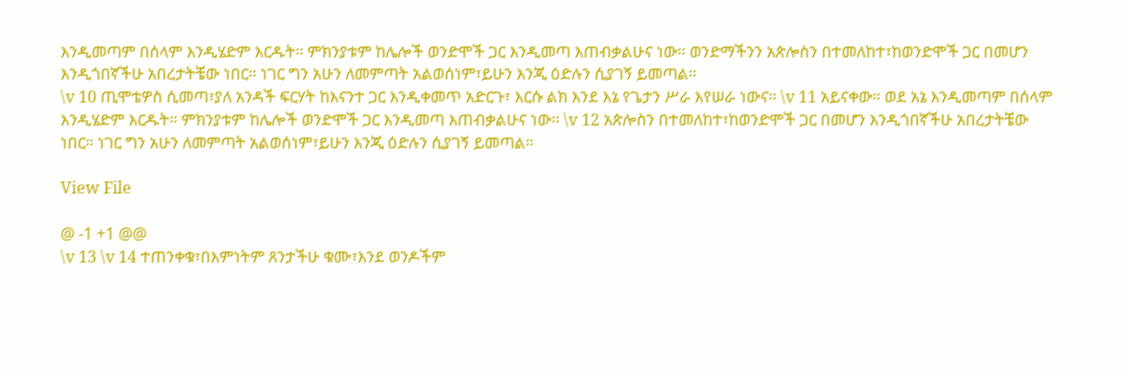እንዲመጣም በሰላም እንዲሄድም እርዱት። ምክንያቱም ከሌሎች ወንድሞች ጋር እንዲመጣ እጠብቃልሁና ነው። ወንድማችንን አጵሎስን በተመለከተ፣ከወንድሞች ጋር በመሆን እንዲጎበኛችሁ አበረታትቼው ነበር። ነገር ግን አሁን ለመምጣት አልወሰነም፣ይሁን እንጂ ዕድሉን ሲያገኝ ይመጣል።
\v 10 ጢሞቴዎስ ሲመጣ፣ያለ አንዳች ፍርሃት ከእናንተ ጋር እንዲቀመጥ አድርጉ፣ እርሱ ልክ እንደ እኔ የጌታን ሥራ እየሠራ ነውና። \v 11 አይናቀው። ወደ አኔ እንዲመጣም በሰላም እንዲሄድም እርዱት። ምክንያቱም ከሌሎች ወንድሞች ጋር እንዲመጣ እጠብቃልሁና ነው። \v 12 አጵሎስን በተመለከተ፣ከወንድሞች ጋር በመሆን እንዲጎበኛችሁ አበረታትቼው ነበር። ነገር ግን አሁን ለመምጣት አልወሰነም፣ይሁን እንጂ ዕድሉን ሲያገኝ ይመጣል።

View File

@ -1 +1 @@
\v 13 \v 14 ተጠንቀቁ፣በእምነትም ጸንታችሁ ቁሙ፣እንደ ወንዶችም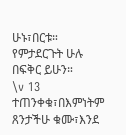ሁኑ፣በርቱ። የምታደርጉት ሁሉ በፍቅር ይሁን።
\v 13 ተጠንቀቁ፣በእምነትም ጸንታችሁ ቁሙ፣እንደ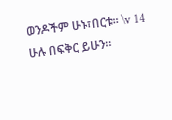ወንዶችም ሁኑ፣በርቱ። \v 14 ሁሉ በፍቅር ይሁን።